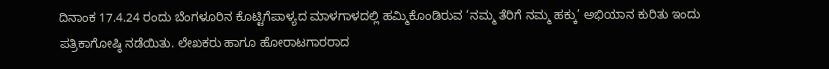ದಿನಾಂಕ 17.4.24 ರಂದು ಬೆಂಗಳೂರಿನ ಕೊಟ್ಟಿಗೆಪಾಳ್ಯದ ಮಾಳಗಾಳದಲ್ಲಿ ಹಮ್ಮಿಕೊಂಡಿರುವ ‘ನಮ್ಮ ತೆರಿಗೆ ನಮ್ಮ ಹಕ್ಕು’ ಅಭಿಯಾನ ಕುರಿತು ಇಂದು ಪತ್ರಿಕಾಗೋಷ್ಠಿ ನಡೆಯಿತು. ಲೇಖಕರು ಹಾಗೂ ಹೋರಾಟಗಾರರಾದ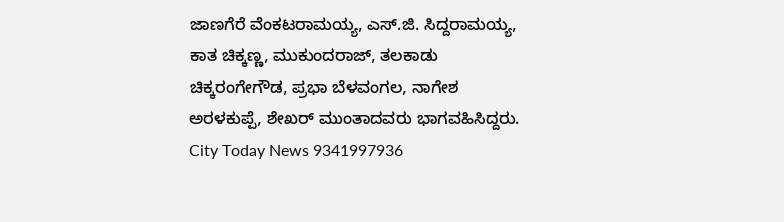ಜಾಣಗೆರೆ ವೆಂಕಟರಾಮಯ್ಯ, ಎಸ್.ಜಿ. ಸಿದ್ದರಾಮಯ್ಯ, ಕಾತ ಚಿಕ್ಕಣ್ಣ, ಮುಕುಂದರಾಜ್, ತಲಕಾಡು ಚಿಕ್ಕರಂಗೇಗೌಡ, ಪ್ರಭಾ ಬೆಳವಂಗಲ, ನಾಗೇಶ ಅರಳಕುಪ್ಪೆ, ಶೇಖರ್ ಮುಂತಾದವರು ಭಾಗವಹಿಸಿದ್ದರು.
City Today News 9341997936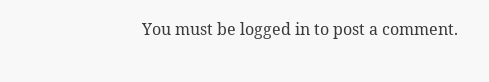You must be logged in to post a comment.